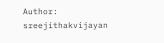Author: sreejithakvijayan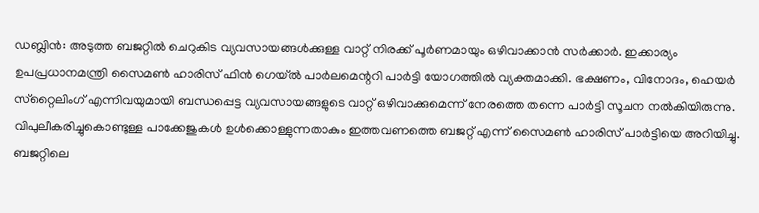ഡബ്ലിൻ: അടുത്ത ബജറ്റിൽ ചെറുകിട വ്യവസായങ്ങൾക്കുള്ള വാറ്റ് നിരക്ക് പൂർണമായും ഒഴിവാക്കാൻ സർക്കാർ. ഇക്കാര്യം ഉപപ്രധാനമന്ത്രി സൈമൺ ഹാരിസ് ഫിൻ ഗെയ്ൽ പാർലമെന്ററി പാർട്ടി യോഗത്തിൽ വ്യക്തമാക്കി. ഭക്ഷണം, വിനോദം, ഹെയർ സ്‌റ്റൈലിംഗ് എന്നിവയുമായി ബന്ധപ്പെട്ട വ്യവസായങ്ങളുടെ വാറ്റ് ഒഴിവാക്കുമെന്ന് നേരത്തെ തന്നെ പാർട്ടി സൂചന നൽകിയിരുന്നു. വിപുലീകരിച്ചുകൊണ്ടുള്ള പാക്കേജുകൾ ഉൾക്കൊള്ളുന്നതാകും ഇത്തവണത്തെ ബജറ്റ് എന്ന് സൈമൺ ഹാരിസ് പാർട്ടിയെ അറിയിച്ചു. ബജറ്റിലെ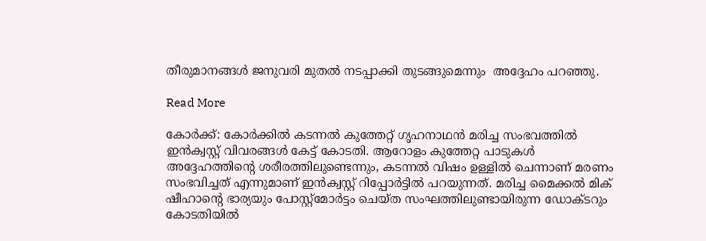തീരുമാനങ്ങൾ ജനുവരി മുതൽ നടപ്പാക്കി തുടങ്ങുമെന്നും  അദ്ദേഹം പറഞ്ഞു.

Read More

കോർക്ക്: കോർക്കിൽ കടന്നൽ കുത്തേറ്റ് ഗൃഹനാഥൻ മരിച്ച സംഭവത്തിൽ ഇൻക്വസ്റ്റ് വിവരങ്ങൾ കേട്ട് കോടതി. ആറോളം കുത്തേറ്റ പാടുകൾ അദ്ദേഹത്തിന്റെ ശരീരത്തിലുണ്ടെന്നും, കടന്നൽ വിഷം ഉള്ളിൽ ചെന്നാണ് മരണം സംഭവിച്ചത് എന്നുമാണ് ഇൻക്വസ്റ്റ് റിപ്പോർട്ടിൽ പറയുന്നത്. മരിച്ച മൈക്കൽ മിക് ഷീഹാന്റെ ഭാര്യയും പോസ്റ്റ്‌മോർട്ടം ചെയ്ത സംഘത്തിലുണ്ടായിരുന്ന ഡോക്ടറും കോടതിയിൽ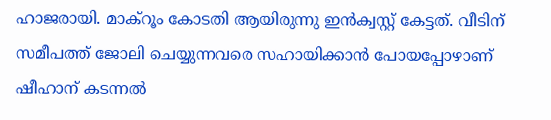ഹാജരായി. മാക്‌റൂം കോടതി ആയിരുന്നു ഇൻക്വസ്റ്റ് കേട്ടത്. വീടിന് സമീപത്ത് ജോലി ചെയ്യുന്നവരെ സഹായിക്കാൻ പോയപ്പോഴാണ് ഷീഹാന് കടന്നൽ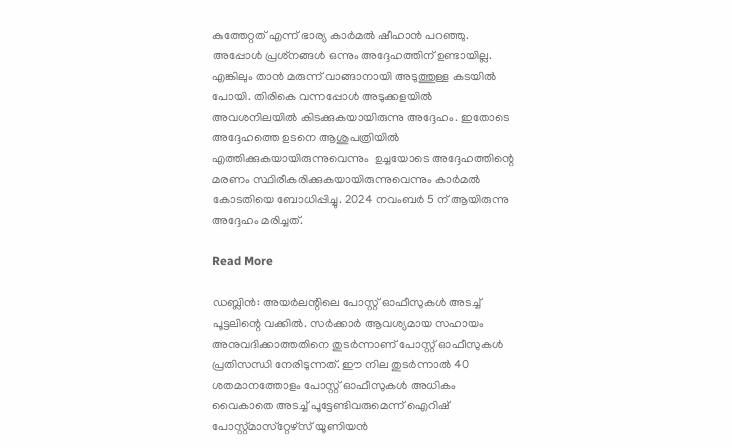കുത്തേറ്റത് എന്ന് ഭാര്യ കാർമൽ ഷീഹാൻ പറഞ്ഞു. അപ്പോൾ പ്രശ്‌നങ്ങൾ ഒന്നും അദ്ദേഹത്തിന് ഉണ്ടായില്ല. എങ്കിലും താൻ മരുന്ന് വാങ്ങാനായി അടുത്തുള്ള കടയിൽ പോയി. തിരികെ വന്നപ്പോൾ അടുക്കളയിൽ അവശനിലയിൽ കിടക്കുകയായിരുന്നു അദ്ദേഹം. ഇതോടെ അദ്ദേഹത്തെ ഉടനെ ആശുപത്രിയിൽ എത്തിക്കുകയായിരുന്നുവെന്നും  ഉച്ചയോടെ അദ്ദേഹത്തിന്റെ മരണം സ്ഥിരീകരിക്കുകയായിരുന്നുവെന്നും കാർമൽ കോടതിയെ ബോധിപ്പിച്ചു. 2024 നവംബർ 5 ന് ആയിരുന്നു അദ്ദേഹം മരിച്ചത്.

Read More

ഡബ്ലിൻ: അയർലന്റിലെ പോസ്റ്റ് ഓഫീസുകൾ അടച്ച് പൂട്ടലിന്റെ വക്കിൽ. സർക്കാർ ആവശ്യമായ സഹായം അനുവദിക്കാത്തതിനെ തുടർന്നാണ് പോസ്റ്റ് ഓഫീസുകൾ പ്രതിസന്ധി നേരിടുന്നത്. ഈ നില തുടർന്നാൽ 40 ശതമാനത്തോളം പോസ്റ്റ് ഓഫീസുകൾ അധികം വൈകാതെ അടച്ച് പൂട്ടേണ്ടിവരുമെന്ന് ഐറിഷ് പോസ്റ്റ്മാസ്‌റ്റേഴ്‌സ് യൂണിയൻ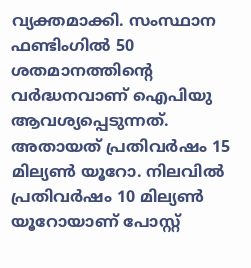വ്യക്തമാക്കി. സംസ്ഥാന ഫണ്ടിംഗിൽ 50 ശതമാനത്തിന്റെ വർദ്ധനവാണ് ഐപിയു ആവശ്യപ്പെടുന്നത്. അതായത് പ്രതിവർഷം 15 മില്യൺ യൂറോ. നിലവിൽ പ്രതിവർഷം 10 മില്യൺ യൂറോയാണ് പോസ്റ്റ്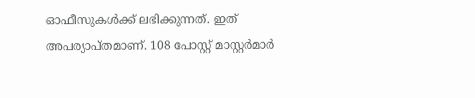ഓഫീസുകൾക്ക് ലഭിക്കുന്നത്. ഇത് അപര്യാപ്തമാണ്. 108 പോസ്റ്റ് മാസ്റ്റർമാർ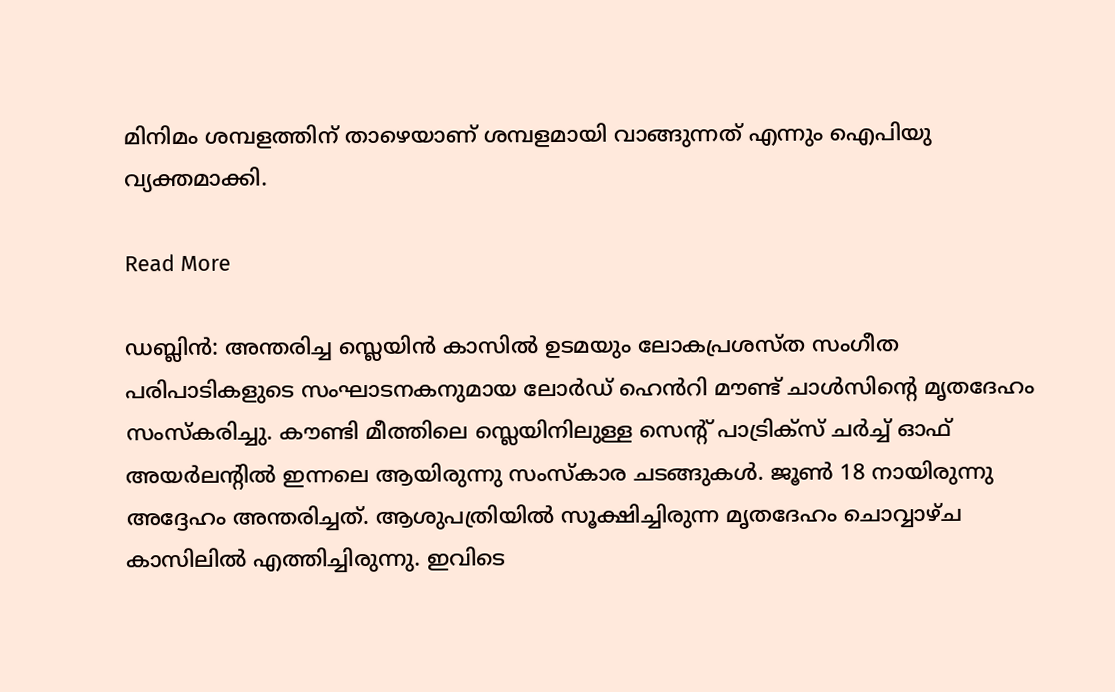മിനിമം ശമ്പളത്തിന് താഴെയാണ് ശമ്പളമായി വാങ്ങുന്നത് എന്നും ഐപിയു വ്യക്തമാക്കി.

Read More

ഡബ്ലിൻ: അന്തരിച്ച സ്ലെയിൻ കാസിൽ ഉടമയും ലോകപ്രശസ്ത സംഗീത പരിപാടികളുടെ സംഘാടനകനുമായ ലോർഡ് ഹെൻറി മൗണ്ട് ചാൾസിന്റെ മൃതദേഹം സംസ്‌കരിച്ചു. കൗണ്ടി മീത്തിലെ സ്ലെയിനിലുള്ള സെന്റ് പാട്രിക്‌സ് ചർച്ച് ഓഫ് അയർലന്റിൽ ഇന്നലെ ആയിരുന്നു സംസ്‌കാര ചടങ്ങുകൾ. ജൂൺ 18 നായിരുന്നു അദ്ദേഹം അന്തരിച്ചത്. ആശുപത്രിയിൽ സൂക്ഷിച്ചിരുന്ന മൃതദേഹം ചൊവ്വാഴ്ച കാസിലിൽ എത്തിച്ചിരുന്നു. ഇവിടെ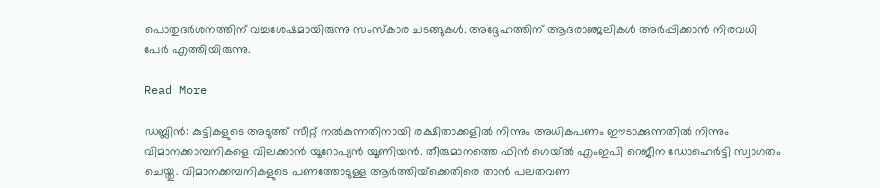പൊതുദർശനത്തിന് വച്ചശേഷമായിരുന്നു സംസ്‌കാര ചടങ്ങുകൾ. അദ്ദേഹത്തിന് ആദരാഞ്ജലികൾ അർപ്പിക്കാൻ നിരവധി പേർ എത്തിയിരുന്നു.

Read More

ഡബ്ലിൻ: കുട്ടികളുടെ അടുത്ത് സീറ്റ് നൽകുന്നതിനായി രക്ഷിതാക്കളിൽ നിന്നും അധികപണം ഈടാക്കുന്നതിൽ നിന്നും വിമാനക്കാമ്പനികളെ വിലക്കാൻ യൂറോപ്യൻ യൂണിയൻ. തീരുമാനത്തെ ഫിൻ ഗെയ്ൽ എംഇപി റെജീന ഡോഹെർട്ടി സ്വാഗതം ചെയ്തു. വിമാനക്കമ്പനികളുടെ പണത്തോടുള്ള ആർത്തിയ്‌ക്കെതിരെ താൻ പലതവണ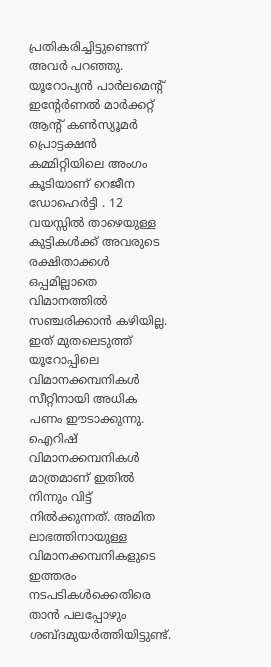പ്രതികരിച്ചിട്ടുണ്ടെന്ന് അവർ പറഞ്ഞു. യൂറോപ്യൻ പാർലമെന്റ് ഇന്റേർണൽ മാർക്കറ്റ് ആന്റ് കൺസ്യൂമർ പ്രൊട്ടക്ഷൻ കമ്മിറ്റിയിലെ അംഗം കൂടിയാണ് റെജീന ഡോഹെർട്ടി . 12 വയസ്സിൽ താഴെയുള്ള കുട്ടികൾക്ക് അവരുടെ രക്ഷിതാക്കൾ ഒപ്പമില്ലാതെ വിമാനത്തിൽ സഞ്ചരിക്കാൻ കഴിയില്ല. ഇത് മുതലെടുത്ത് യൂറോപ്പിലെ വിമാനക്കമ്പനികൾ സീറ്റിനായി അധിക പണം ഈടാക്കുന്നു. ഐറിഷ് വിമാനക്കമ്പനികൾ മാത്രമാണ് ഇതിൽ നിന്നും വിട്ട് നിൽക്കുന്നത്. അമിത ലാഭത്തിനായുള്ള വിമാനക്കമ്പനികളുടെ ഇത്തരം നടപടികൾക്കെതിരെ താൻ പലപ്പോഴും ശബ്ദമുയർത്തിയിട്ടുണ്ട്.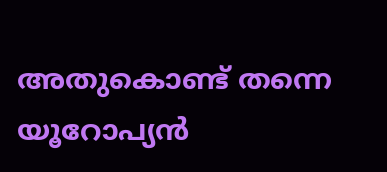അതുകൊണ്ട് തന്നെ യൂറോപ്യൻ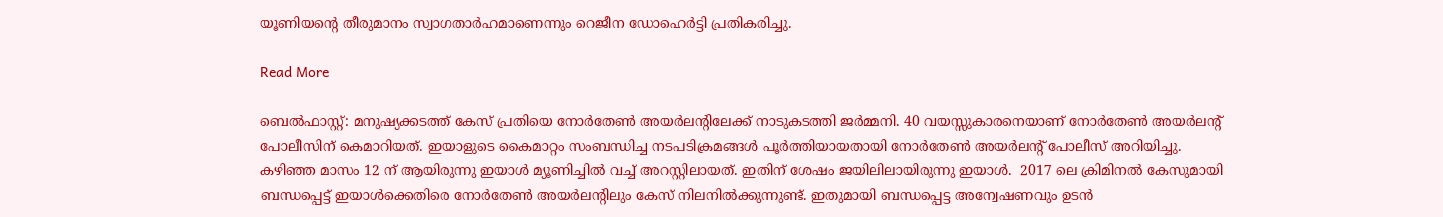യൂണിയന്റെ തീരുമാനം സ്വാഗതാർഹമാണെന്നും റെജീന ഡോഹെർട്ടി പ്രതികരിച്ചു.

Read More

ബെൽഫാസ്റ്റ്: മനുഷ്യക്കടത്ത് കേസ് പ്രതിയെ നോർതേൺ അയർലന്റിലേക്ക് നാടുകടത്തി ജർമ്മനി. 40 വയസ്സുകാരനെയാണ് നോർതേൺ അയർലന്റ് പോലീസിന് കെമാറിയത്. ഇയാളുടെ കൈമാറ്റം സംബന്ധിച്ച നടപടിക്രമങ്ങൾ പൂർത്തിയായതായി നോർതേൺ അയർലന്റ് പോലീസ് അറിയിച്ചു. കഴിഞ്ഞ മാസം 12 ന് ആയിരുന്നു ഇയാൾ മ്യൂണിച്ചിൽ വച്ച് അറസ്റ്റിലായത്. ഇതിന് ശേഷം ജയിലിലായിരുന്നു ഇയാൾ.  2017 ലെ ക്രിമിനൽ കേസുമായി ബന്ധപ്പെട്ട് ഇയാൾക്കെതിരെ നോർതേൺ അയർലന്റിലും കേസ് നിലനിൽക്കുന്നുണ്ട്. ഇതുമായി ബന്ധപ്പെട്ട അന്വേഷണവും ഉടൻ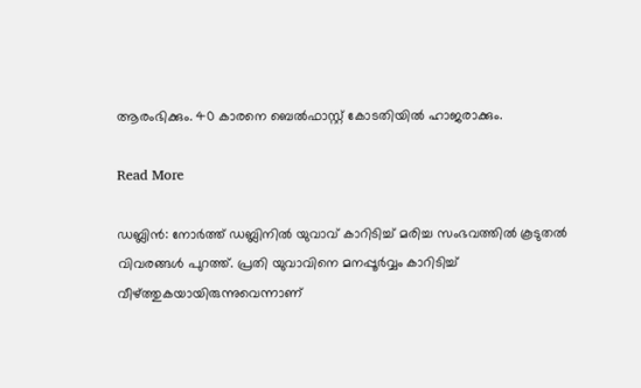ആരംഭിക്കും. 40 കാരനെ ബെൽഫാസ്റ്റ് കോടതിയിൽ ഹാജരാക്കും.

Read More

ഡബ്ലിൻ: നോർത്ത് ഡബ്ലിനിൽ യുവാവ് കാറിടിച്ച് മരിച്ച സംഭവത്തിൽ കൂടുതൽ വിവരങ്ങൾ പുറത്ത്. പ്രതി യുവാവിനെ മനപ്പൂർവ്വം കാറിടിച്ച് വീഴ്ത്തുകയായിരുന്നുവെന്നാണ്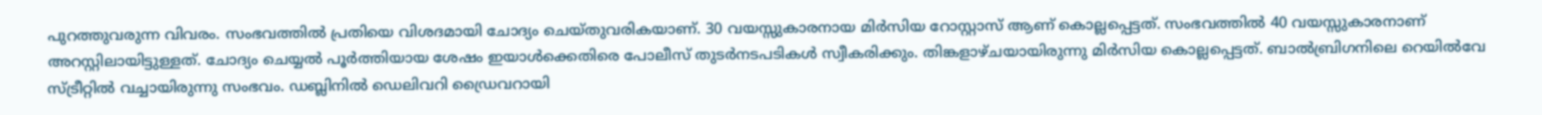പുറത്തുവരുന്ന വിവരം. സംഭവത്തിൽ പ്രതിയെ വിശദമായി ചോദ്യം ചെയ്തുവരികയാണ്. 30 വയസ്സുകാരനായ മിർസിയ റോസ്റ്റാസ് ആണ് കൊല്ലപ്പെട്ടത്. സംഭവത്തിൽ 40 വയസ്സുകാരനാണ് അറസ്റ്റിലായിട്ടുള്ളത്. ചോദ്യം ചെയ്യൽ പൂർത്തിയായ ശേഷം ഇയാൾക്കെതിരെ പോലീസ് തുടർനടപടികൾ സ്വീകരിക്കും. തിങ്കളാഴ്ചയായിരുന്നു മിർസിയ കൊല്ലപ്പെട്ടത്. ബാൽബ്രിഗനിലെ റെയിൽവേ സ്ട്രീറ്റിൽ വച്ചായിരുന്നു സംഭവം. ഡബ്ലിനിൽ ഡെലിവറി ഡ്രൈവറായി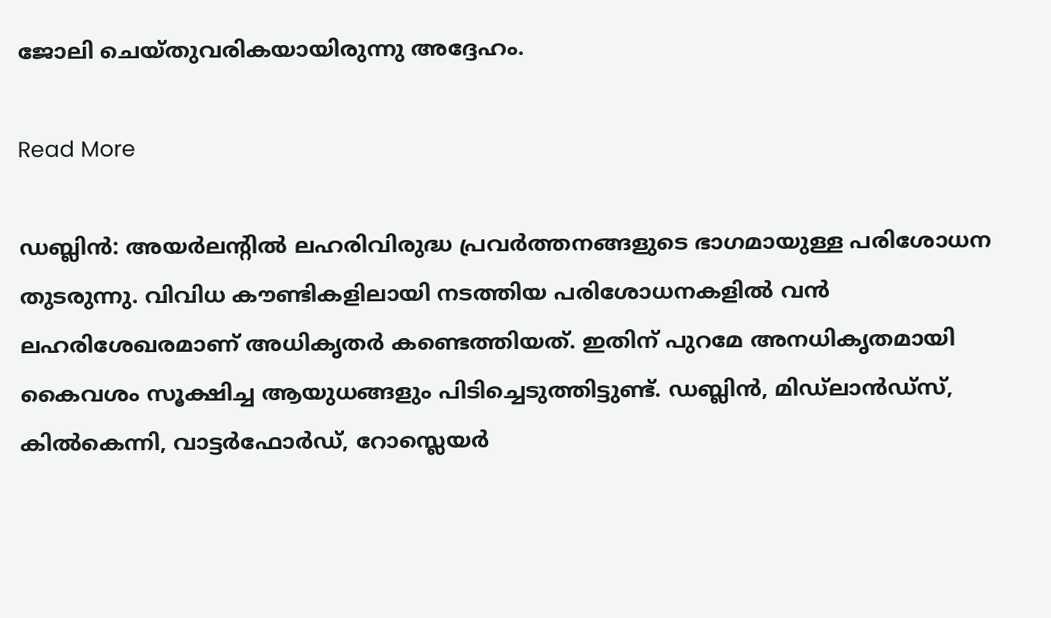ജോലി ചെയ്തുവരികയായിരുന്നു അദ്ദേഹം.

Read More

ഡബ്ലിൻ: അയർലന്റിൽ ലഹരിവിരുദ്ധ പ്രവർത്തനങ്ങളുടെ ഭാഗമായുള്ള പരിശോധന തുടരുന്നു. വിവിധ കൗണ്ടികളിലായി നടത്തിയ പരിശോധനകളിൽ വൻ ലഹരിശേഖരമാണ് അധികൃതർ കണ്ടെത്തിയത്. ഇതിന് പുറമേ അനധികൃതമായി കൈവശം സൂക്ഷിച്ച ആയുധങ്ങളും പിടിച്ചെടുത്തിട്ടുണ്ട്. ഡബ്ലിൻ, മിഡ്ലാൻഡ്സ്, കിൽകെന്നി, വാട്ടർഫോർഡ്, റോസ്ലെയർ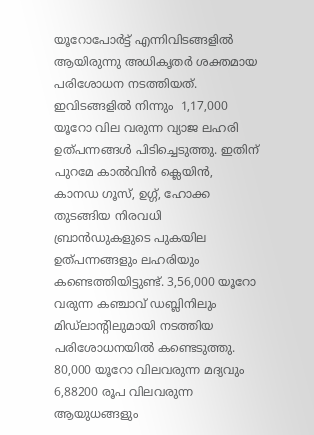യൂറോപോർട്ട് എന്നിവിടങ്ങളിൽ ആയിരുന്നു അധികൃതർ ശക്തമായ പരിശോധന നടത്തിയത്. ഇവിടങ്ങളിൽ നിന്നും  1,17,000 യൂറോ വില വരുന്ന വ്യാജ ലഹരി ഉത്പന്നങ്ങൾ പിടിച്ചെടുത്തു. ഇതിന് പുറമേ കാൽവിൻ ക്ലെയിൻ, കാനഡ ഗൂസ്, ഉഗ്ഗ്, ഹോക്ക തുടങ്ങിയ നിരവധി ബ്രാൻഡുകളുടെ പുകയില ഉത്പന്നങ്ങളും ലഹരിയും കണ്ടെത്തിയിട്ടുണ്ട്. 3,56,000 യൂറോ വരുന്ന കഞ്ചാവ് ഡബ്ലിനിലും മിഡ്‌ലാന്റിലുമായി നടത്തിയ പരിശോധനയിൽ കണ്ടെടുത്തു. 80,000 യൂറോ വിലവരുന്ന മദ്യവും 6,88200 രൂപ വിലവരുന്ന ആയുധങ്ങളും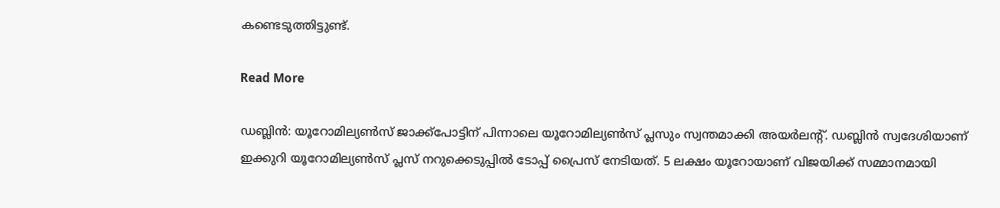കണ്ടെടുത്തിട്ടുണ്ട്.

Read More

ഡബ്ലിൻ: യൂറോമില്യൺസ് ജാക്ക്‌പോട്ടിന് പിന്നാലെ യൂറോമില്യൺസ് പ്ലസും സ്വന്തമാക്കി അയർലന്റ്. ഡബ്ലിൻ സ്വദേശിയാണ് ഇക്കുറി യൂറോമില്യൺസ് പ്ലസ് നറുക്കെടുപ്പിൽ ടോപ്പ് പ്രൈസ് നേടിയത്. 5 ലക്ഷം യൂറോയാണ് വിജയിക്ക് സമ്മാനമായി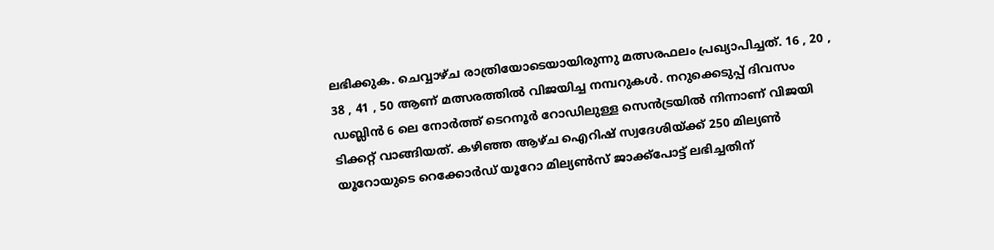ലഭിക്കുക. ചെവ്വാഴ്ച രാത്രിയോടെയായിരുന്നു മത്സരഫലം പ്രഖ്യാപിച്ചത്. 16 , 20 , 38 , 41 , 50 ആണ് മത്സരത്തിൽ വിജയിച്ച നമ്പറുകൾ. നറുക്കെടുപ്പ് ദിവസം ഡബ്ലിൻ 6 ലെ നോർത്ത് ടെറനൂർ റോഡിലുള്ള സെൻട്രയിൽ നിന്നാണ് വിജയി ടിക്കറ്റ് വാങ്ങിയത്. കഴിഞ്ഞ ആഴ്ച ഐറിഷ് സ്വദേശിയ്ക്ക് 250 മില്യൺ യൂറോയുടെ റെക്കോർഡ് യൂറോ മില്യൺസ് ജാക്ക്‌പോട്ട് ലഭിച്ചതിന്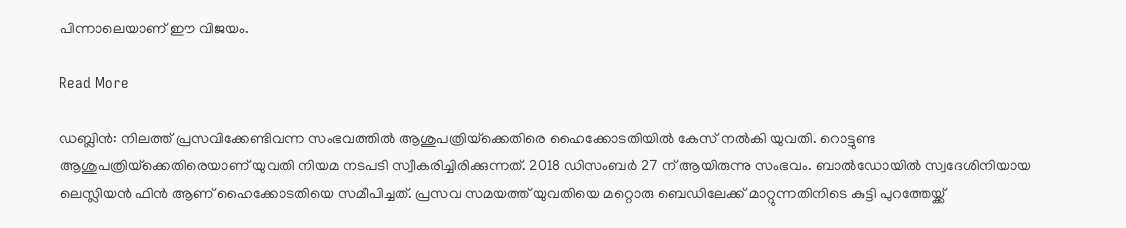പിന്നാലെയാണ് ഈ വിജയം.

Read More

ഡബ്ലിൻ: നിലത്ത് പ്രസവിക്കേണ്ടിവന്ന സംഭവത്തിൽ ആശുപത്രിയ്‌ക്കെതിരെ ഹൈക്കോടതിയിൽ കേസ് നൽകി യുവതി. റൊട്ടുണ്ട ആശുപത്രിയ്‌ക്കെതിരെയാണ് യുവതി നിയമ നടപടി സ്വീകരിച്ചിരിക്കുന്നത്. 2018 ഡിസംബർ 27 ന് ആയിരുന്നു സംഭവം. ബാൽഡോയിൽ സ്വദേശിനിയായ ലെസ്ലിയൻ ഫിൻ ആണ് ഹൈക്കോടതിയെ സമീപിച്ചത്. പ്രസവ സമയത്ത് യുവതിയെ മറ്റൊരു ബെഡിലേക്ക് മാറ്റുന്നതിനിടെ കുട്ടി പുറത്തേയ്ക്ക്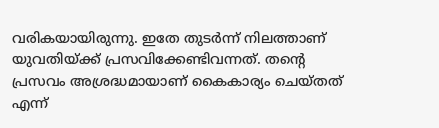വരികയായിരുന്നു. ഇതേ തുടർന്ന് നിലത്താണ് യുവതിയ്ക്ക് പ്രസവിക്കേണ്ടിവന്നത്. തന്റെ പ്രസവം അശ്രദ്ധമായാണ് കൈകാര്യം ചെയ്തത് എന്ന്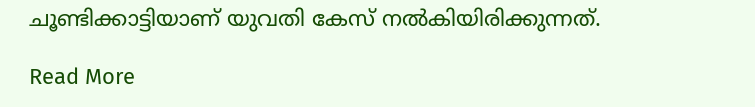ചൂണ്ടിക്കാട്ടിയാണ് യുവതി കേസ് നൽകിയിരിക്കുന്നത്.

Read More